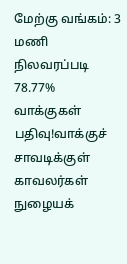மேற்கு வங்கம்: 3 மணி நிலவரப்படி 78.77% வாக்குகள் பதிவு!வாக்குச் சாவடிக்குள் காவலர்கள் நுழையக்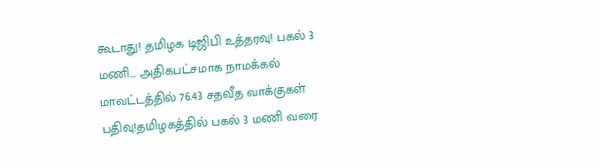கூடாது! தமிழக டிஜிபி உத்தரவு! பகல் 3 மணி... அதிகபட்சமாக நாமக்கல் மாவட்டத்தில் 76.43 சதவீத வாக்குகள் பதிவு!தமிழகத்தில் பகல் 3 மணி வரை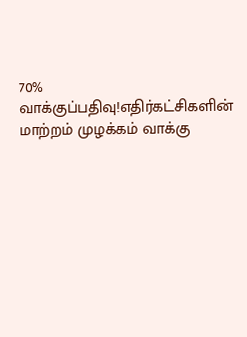70% வாக்குப்பதிவு!எதிர்கட்சிகளின் மாற்றம் முழக்கம் வாக்கு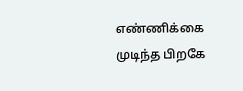எண்ணிக்கை முடிந்த பிறகே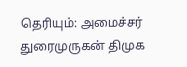தெரியும்: அமைச்சர் துரைமுருகன் திமுக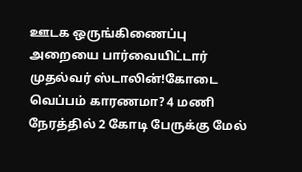ஊடக ஒருங்கிணைப்பு அறையை பார்வையிட்டார் முதல்வர் ஸ்டாலின்!கோடை வெப்பம் காரணமா? 4 மணி நேரத்தில் 2 கோடி பேருக்கு மேல்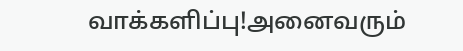வாக்களிப்பு!அனைவரும்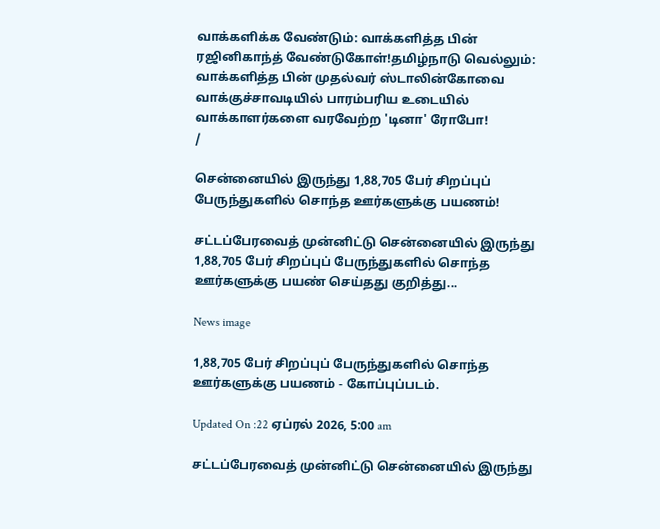வாக்களிக்க வேண்டும்: வாக்களித்த பின் ரஜினிகாந்த் வேண்டுகோள்!தமிழ்நாடு வெல்லும்: வாக்களித்த பின் முதல்வர் ஸ்டாலின்கோவை வாக்குச்சாவடியில் பாரம்பரிய உடையில் வாக்காளர்களை வரவேற்ற 'டினா' ரோபோ!
/

சென்னையில் இருந்து 1,88,705 பேர் சிறப்புப் பேருந்துகளில் சொந்த ஊர்களுக்கு பயணம்!

சட்டப்பேரவைத் முன்னிட்டு சென்னையில் இருந்து 1,88,705 பேர் சிறப்புப் பேருந்துகளில் சொந்த ஊர்களுக்கு பயண் செய்தது குறித்து...

News image

1,88,705 பேர் சிறப்புப் பேருந்துகளில் சொந்த ஊர்களுக்கு பயணம் - கோப்புப்படம்.

Updated On :22 ஏப்ரல் 2026, 5:00 am

சட்டப்பேரவைத் முன்னிட்டு சென்னையில் இருந்து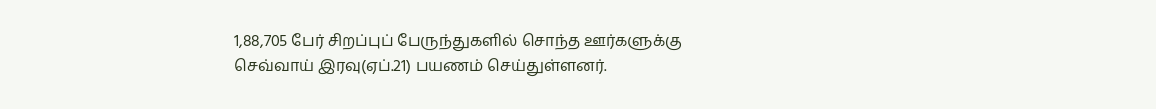1,88,705 பேர் சிறப்புப் பேருந்துகளில் சொந்த ஊர்களுக்கு செவ்வாய் இரவு(ஏப்.21) பயணம் செய்துள்ளனர்.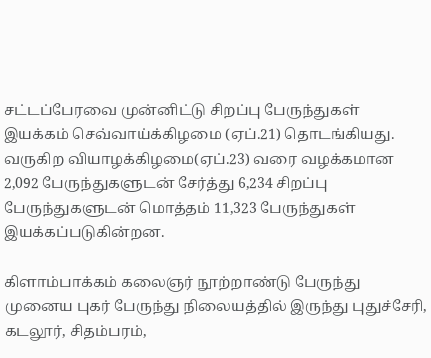சட்டப்பேரவை முன்னிட்டு சிறப்பு பேருந்துகள் இயக்கம் செவ்வாய்க்கிழமை (ஏப்.21) தொடங்கியது. வருகிற வியாழக்கிழமை(ஏப்.23) வரை வழக்கமான 2,092 பேருந்துகளுடன் சேர்த்து 6,234 சிறப்பு பேருந்துகளுடன் மொத்தம் 11,323 பேருந்துகள் இயக்கப்படுகின்றன.

கிளாம்பாக்கம் கலைஞர் நூற்றாண்டு பேருந்து முனைய புகர் பேருந்து நிலையத்தில் இருந்து புதுச்சேரி, கடலூர், சிதம்பரம்,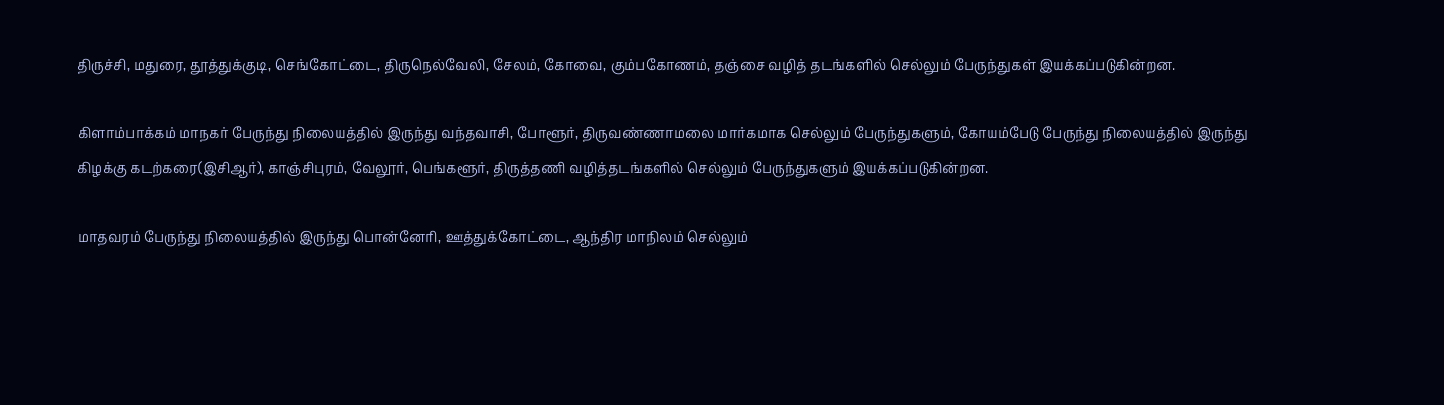திருச்சி, மதுரை, தூத்துக்குடி, செங்கோட்டை, திருநெல்வேலி, சேலம், கோவை, கும்பகோணம், தஞ்சை வழித் தடங்களில் செல்லும் பேருந்துகள் இயக்கப்படுகின்றன.

கிளாம்பாக்கம் மாநகர் பேருந்து நிலையத்தில் இருந்து வந்தவாசி, போளூர், திருவண்ணாமலை மார்கமாக செல்லும் பேருந்துகளும், கோயம்பேடு பேருந்து நிலையத்தில் இருந்து கிழக்கு கடற்கரை(இசிஆர்), காஞ்சிபுரம், வேலூர், பெங்களூர், திருத்தணி வழித்தடங்களில் செல்லும் பேருந்துகளும் இயக்கப்படுகின்றன.

மாதவரம் பேருந்து நிலையத்தில் இருந்து பொன்னேரி, ஊத்துக்கோட்டை, ஆந்திர மாநிலம் செல்லும்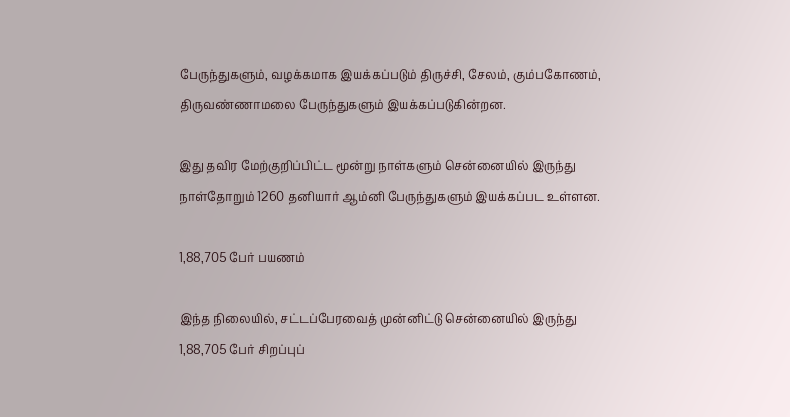பேருந்துகளும், வழக்கமாக இயக்கப்படும் திருச்சி, சேலம், கும்பகோணம், திருவண்ணாமலை பேருந்துகளும் இயக்கப்படுகின்றன.

இது தவிர மேற்குறிப்பிட்ட மூன்று நாள்களும் சென்னையில் இருந்து நாள்தோறும் 1260 தனியார் ஆம்னி பேருந்துகளும் இயக்கப்பட உள்ளன.

1,88,705 பேர் பயணம்

இந்த நிலையில், சட்டப்பேரவைத் முன்னிட்டு சென்னையில் இருந்து 1,88,705 பேர் சிறப்புப்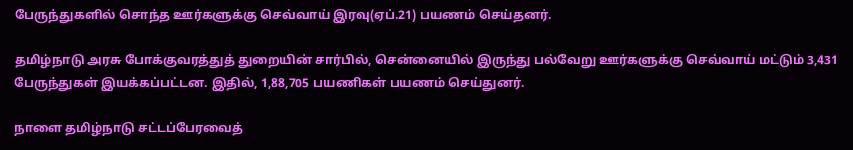பேருந்துகளில் சொந்த ஊர்களுக்கு செவ்வாய் இரவு(ஏப்.21) பயணம் செய்தனர்.

தமிழ்நாடு அரசு போக்குவரத்துத் துறையின் சார்பில், சென்னையில் இருந்து பல்வேறு ஊர்களுக்கு செவ்வாய் மட்டும் 3,431 பேருந்துகள் இயக்கப்பட்டன. இதில், 1,88,705 பயணிகள் பயணம் செய்துனர்.

நாளை தமிழ்நாடு சட்டப்பேரவைத்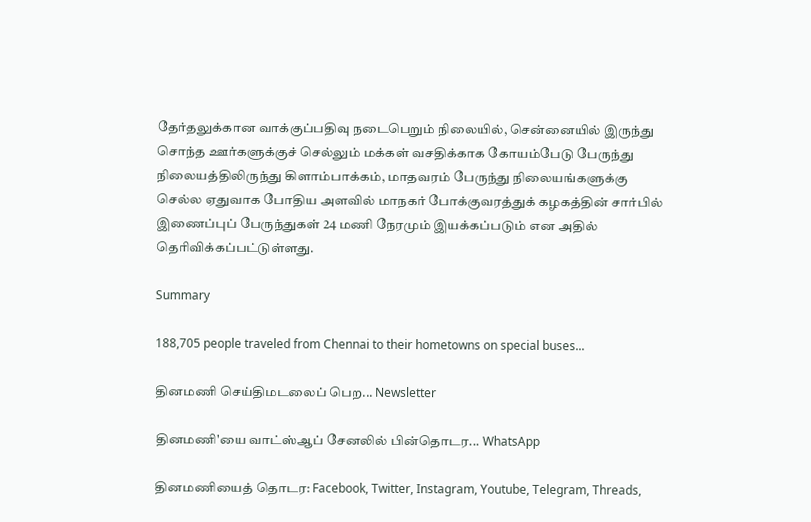தேர்தலுக்கான வாக்குப்பதிவு நடைபெறும் நிலையில், சென்னையில் இருந்து சொந்த ஊர்களுக்குச் செல்லும் மக்கள் வசதிக்காக கோயம்பேடு பேருந்து நிலையத்திலிருந்து கிளாம்பாக்கம், மாதவரம் பேருந்து நிலையங்களுக்கு செல்ல ஏதுவாக போதிய அளவில் மாநகர் போக்குவரத்துக் கழகத்தின் சார்பில் இணைப்புப் பேருந்துகள் 24 மணி நேரமும் இயக்கப்படும் என அதில் தெரிவிக்கப்பட்டுள்ளது.

Summary

188,705 people traveled from Chennai to their hometowns on special buses...

தினமணி செய்திமடலைப் பெற... Newsletter

தினமணி'யை வாட்ஸ்ஆப் சேனலில் பின்தொடர... WhatsApp

தினமணியைத் தொடர: Facebook, Twitter, Instagram, Youtube, Telegram, Threads,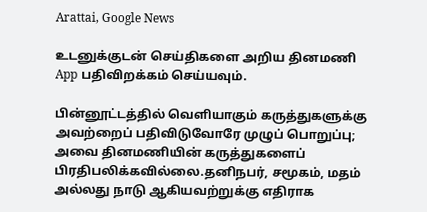Arattai, Google News

உடனுக்குடன் செய்திகளை அறிய தினமணி App பதிவிறக்கம் செய்யவும்.

பின்னூட்டத்தில் வெளியாகும் கருத்துகளுக்கு அவற்றைப் பதிவிடுவோரே முழுப் பொறுப்பு; அவை தினமணியின் கருத்துகளைப் பிரதிபலிக்கவில்லை.தனிநபர், சமூகம், மதம் அல்லது நாடு ஆகியவற்றுக்கு எதிராக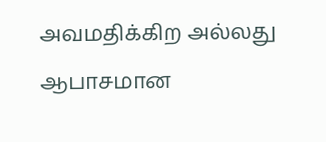அவமதிக்கிற அல்லது ஆபாசமான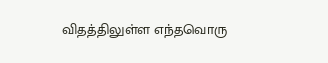விதத்திலுள்ள எந்தவொரு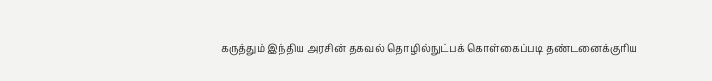கருத்தும் இந்திய அரசின் தகவல் தொழில்நுட்பக் கொள்கைப்படி தண்டனைக்குரிய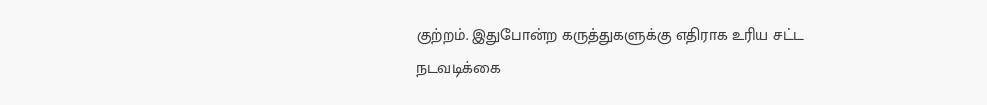குற்றம். இதுபோன்ற கருத்துகளுக்கு எதிராக உரிய சட்ட நடவடிக்கை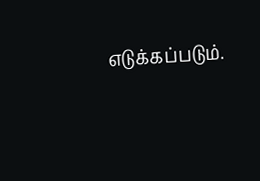எடுக்கப்படும்.